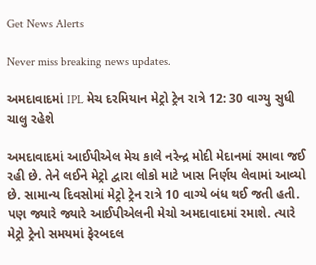Get News Alerts

Never miss breaking news updates.

અમદાવાદમાં IPL મેચ દરમિયાન મેટ્રો ટ્રેન રાત્રે 12: 30 વાગ્યુ સુધી ચાલુ રહેશે

અમદાવાદમાં આઈપીએલ મેચ કાલે નરેન્દ્ર મોદી મેદાનમાં રમાવા જઈ રહી છે. તેને લઈને મેટ્રો દ્વારા લોકો માટે ખાસ નિર્ણય લેવામાં આવ્યો છે. સામાન્ય દિવસોમાં મેટ્રો ટ્રેન રાત્રે 10 વાગ્યે બંધ થઈ જતી હતી. પણ જ્યારે જ્યારે આઈપીએલની મેચો અમદાવાદમાં રમાશે. ત્યારે મેટ્રો ટ્રેનો સમયમાં ફેરબદલ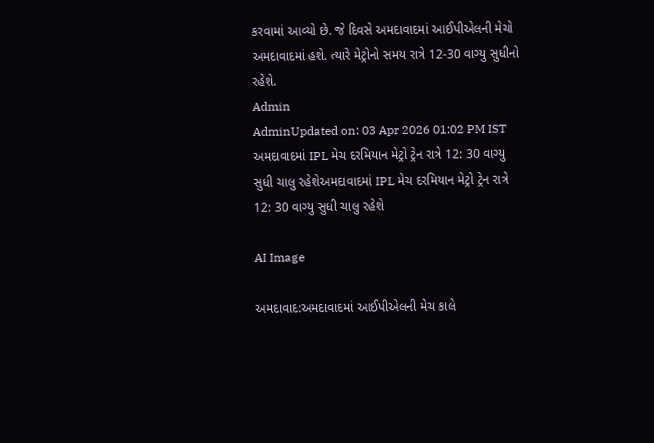કરવામાં આવ્યો છે. જે દિવસે અમદાવાદમાં આઈપીએલની મેચો અમદાવાદમાં હશે. ત્યારે મેટ્રોનો સમય રાત્રે 12-30 વાગ્યુ સુધીનો રહેશે.
Admin
AdminUpdated on: 03 Apr 2026 01:02 PM IST
અમદાવાદમાં IPL મેચ દરમિયાન મેટ્રો ટ્રેન રાત્રે 12: 30 વાગ્યુ સુધી ચાલુ રહેશેઅમદાવાદમાં IPL મેચ દરમિયાન મેટ્રો ટ્રેન રાત્રે 12: 30 વાગ્યુ સુધી ચાલુ રહેશે

AI Image

અમદાવાદ:અમદાવાદમાં આઈપીએલની મેચ કાલે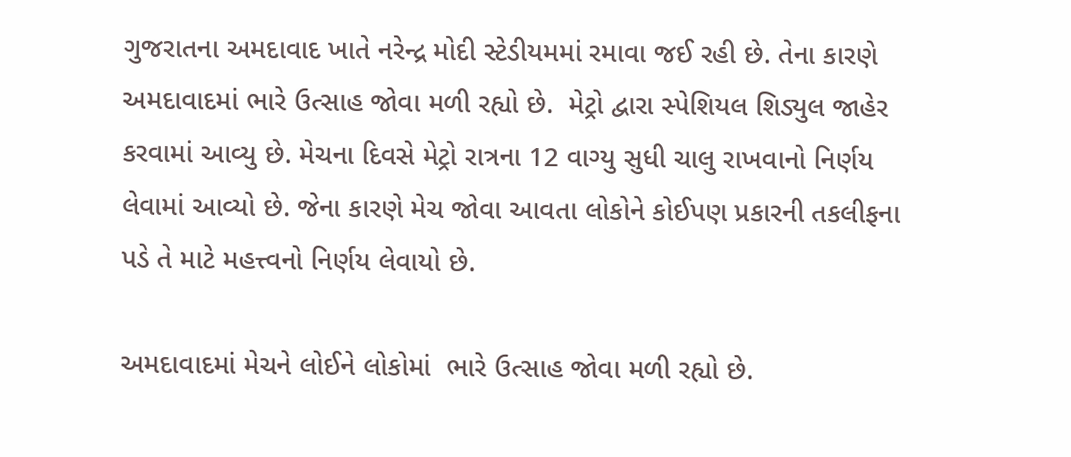ગુજરાતના અમદાવાદ ખાતે નરેન્દ્ર મોદી સ્ટેડીયમમાં રમાવા જઈ રહી છે. તેના કારણે અમદાવાદમાં ભારે ઉત્સાહ જોવા મળી રહ્યો છે.  મેટ્રો દ્વારા સ્પેશિયલ શિડ્યુલ જાહેર કરવામાં આવ્યુ છે. મેચના દિવસે મેટ્રો રાત્રના 12 વાગ્યુ સુધી ચાલુ રાખવાનો નિર્ણય લેવામાં આવ્યો છે. જેના કારણે મેચ જોવા આવતા લોકોને કોઈપણ પ્રકારની તકલીફના પડે તે માટે મહત્ત્વનો નિર્ણય લેવાયો છે.

અમદાવાદમાં મેચને લોઈને લોકોમાં  ભારે ઉત્સાહ જોવા મળી રહ્યો છે.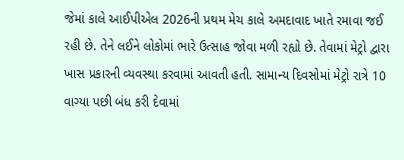જેમાં કાલે આઈપીએલ 2026ની પ્રથમ મેચ કાલે અમદાવાદ ખાતે રમાવા જઈ રહી છે. તેને લઈને લોકોમાં ભારે ઉત્સાહ જોવા મળી રહ્યો છે. તેવામાં મેટ્રો દ્વારા ખાસ પ્રકારની વ્યવસ્થા કરવામાં આવતી હતી. સામાન્ય દિવસોમાં મેટ્રો રાત્રે 10 વાગ્યા પછી બંધ કરી દેવામાં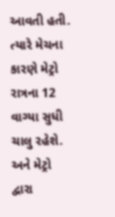આવતી હતી. ત્યારે મેચના કારણે મેટ્રો રાત્રના 12 વાગ્યા સુધી ચાલુ રહેશે. અને મેટ્રો દ્વારા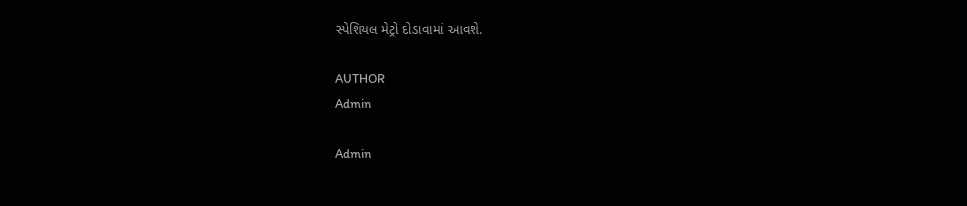સ્પેશિયલ મેટ્રો દોડાવામાં આવશે.

AUTHOR
Admin

Admin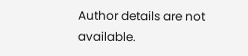Author details are not available.